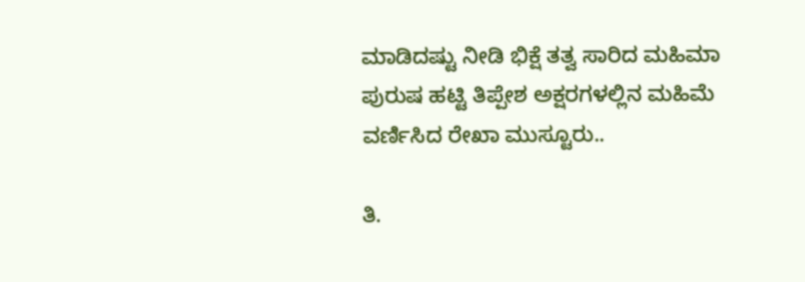ಮಾಡಿದಷ್ಟು ನೀಡಿ ಭಿಕ್ಷೆ ತತ್ವ ಸಾರಿದ ಮಹಿಮಾ ಪುರುಷ ಹಟ್ಟಿ ತಿಪ್ಪೇಶ ಅಕ್ಷರಗಳಲ್ಲಿನ ಮಹಿಮೆ ವರ್ಣಿಸಿದ ರೇಖಾ ಮುಸ್ಟೂರು..

ತಿ.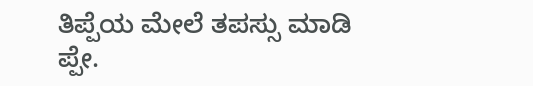ತಿಪ್ಪೆಯ ಮೇಲೆ ತಪಸ್ಸು ಮಾಡಿ
ಪ್ಪೇ.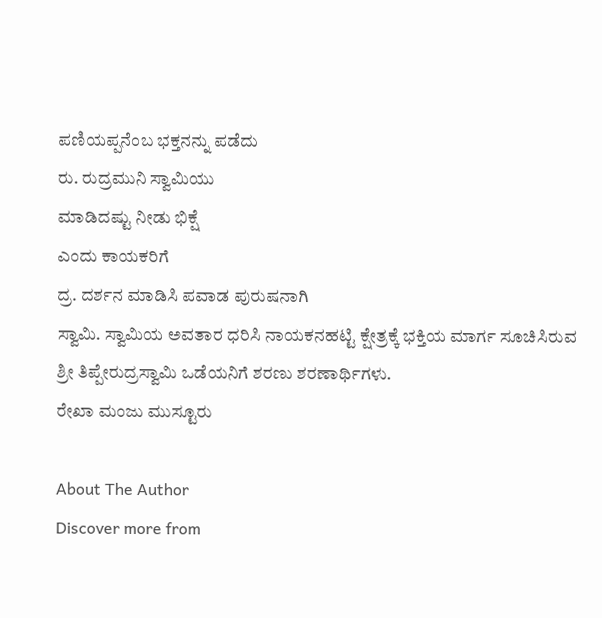ಪಣಿಯಪ್ಪನೆಂಬ ಭಕ್ತನನ್ನು ಪಡೆದು
ರು. ರುದ್ರಮುನಿ ಸ್ವಾಮಿಯು
ಮಾಡಿದಷ್ಟು ನೀಡು ಭಿಕ್ಷೆ
ಎಂದು ಕಾಯಕರಿಗೆ
ದ್ರ. ದರ್ಶನ ಮಾಡಿಸಿ ಪವಾಡ ಪುರುಷನಾಗಿ
ಸ್ವಾಮಿ. ಸ್ವಾಮಿಯ ಅವತಾರ ಧರಿಸಿ ನಾಯಕನಹಟ್ಟಿ ಕ್ಷೇತ್ರಕ್ಕೆ ಭಕ್ತಿಯ ಮಾರ್ಗ ಸೂಚಿಸಿರುವ
ಶ್ರೀ ತಿಪ್ಪೇರುದ್ರಸ್ವಾಮಿ ಒಡೆಯನಿಗೆ ಶರಣು ಶರಣಾರ್ಥಿಗಳು.
ರೇಖಾ ಮಂಜು ಮುಸ್ಟೂರು

About The Author
Discover more from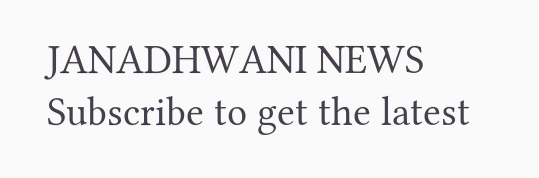JANADHWANI NEWS
Subscribe to get the latest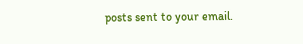posts sent to your email.